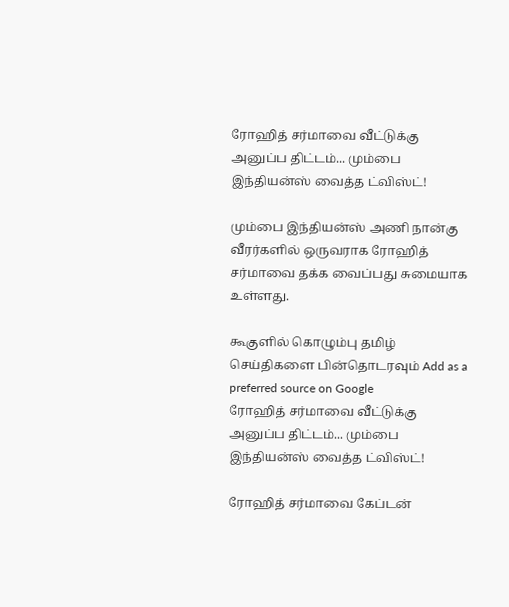ரோஹித் சர்மாவை வீட்டுக்கு அனுப்ப திட்டம்... மும்பை இந்தியன்ஸ் வைத்த ட்விஸ்ட்!

மும்பை இந்தியன்ஸ் அணி நான்கு வீரர்களில் ஒருவராக ரோஹித் சர்மாவை தக்க வைப்பது சுமையாக உள்ளது.

கூகுளில் கொழும்பு தமிழ் செய்திகளை பின்தொடரவும் Add as a preferred source on Google
ரோஹித் சர்மாவை வீட்டுக்கு அனுப்ப திட்டம்... மும்பை இந்தியன்ஸ் வைத்த ட்விஸ்ட்!

ரோஹித் சர்மாவை கேப்டன்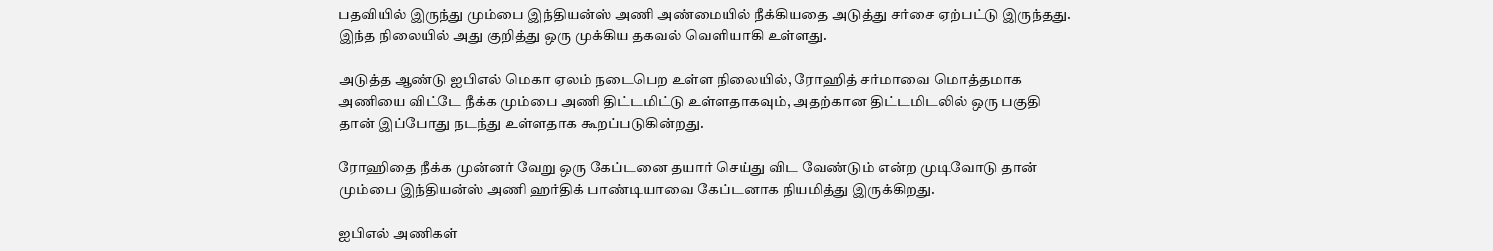பதவியில் இருந்து மும்பை இந்தியன்ஸ் அணி அண்மையில் நீக்கியதை அடுத்து சர்சை ஏற்பட்டு இருந்தது.  இந்த நிலையில் அது குறித்து ஒரு முக்கிய தகவல் வெளியாகி உள்ளது.

அடுத்த ஆண்டு ஐபிஎல் மெகா ஏலம் நடைபெற உள்ள நிலையில், ரோஹித் சர்மாவை மொத்தமாக அணியை விட்டே நீக்க மும்பை அணி திட்டமிட்டு உள்ளதாகவும், அதற்கான திட்டமிடலில் ஒரு பகுதி தான் இப்போது நடந்து உள்ளதாக கூறப்படுகின்றது.

ரோஹிதை நீக்க முன்னர் வேறு ஒரு கேப்டனை தயார் செய்து விட வேண்டும் என்ற முடிவோடு தான் மும்பை இந்தியன்ஸ் அணி ஹர்திக் பாண்டியாவை கேப்டனாக நியமித்து இருக்கிறது.

ஐபிஎல் அணிகள்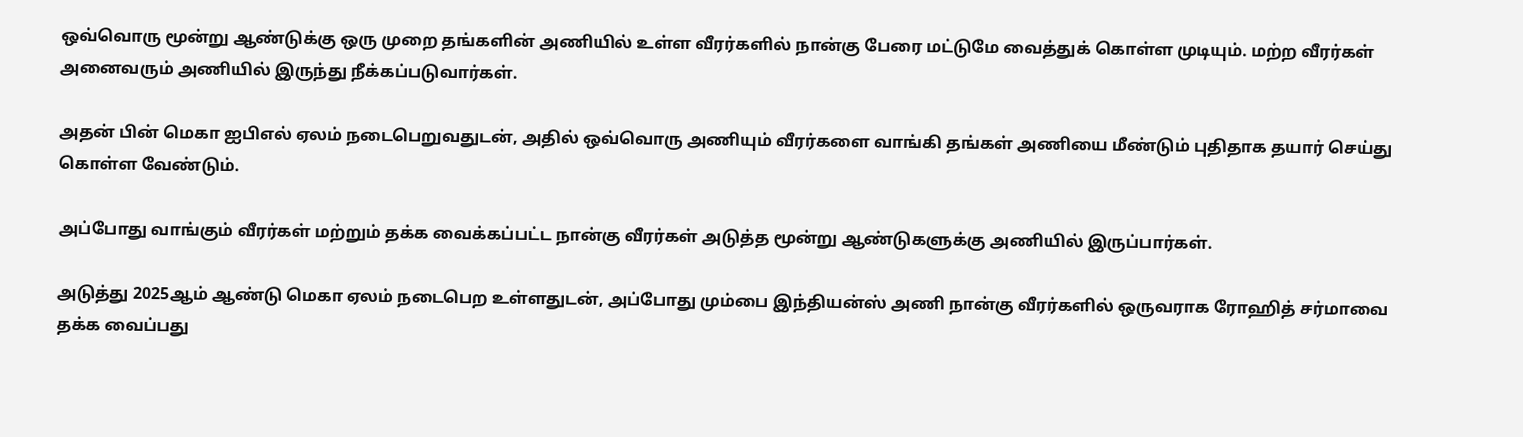ஒவ்வொரு மூன்று ஆண்டுக்கு ஒரு முறை தங்களின் அணியில் உள்ள வீரர்களில் நான்கு பேரை மட்டுமே வைத்துக் கொள்ள முடியும். மற்ற வீரர்கள் அனைவரும் அணியில் இருந்து நீக்கப்படுவார்கள்.

அதன் பின் மெகா ஐபிஎல் ஏலம் நடைபெறுவதுடன், அதில் ஒவ்வொரு அணியும் வீரர்களை வாங்கி தங்கள் அணியை மீண்டும் புதிதாக தயார் செய்து கொள்ள வேண்டும்.

அப்போது வாங்கும் வீரர்கள் மற்றும் தக்க வைக்கப்பட்ட நான்கு வீரர்கள் அடுத்த மூன்று ஆண்டுகளுக்கு அணியில் இருப்பார்கள்.

அடுத்து 2025ஆம் ஆண்டு மெகா ஏலம் நடைபெற உள்ளதுடன், அப்போது மும்பை இந்தியன்ஸ் அணி நான்கு வீரர்களில் ஒருவராக ரோஹித் சர்மாவை தக்க வைப்பது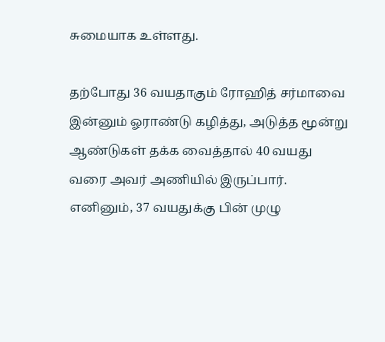சுமையாக உள்ளது.

தற்போது 36 வயதாகும் ரோஹித் சர்மாவை இன்னும் ஓராண்டு கழித்து, அடுத்த மூன்று ஆண்டுகள் தக்க வைத்தால் 40 வயது வரை அவர் அணியில் இருப்பார். எனினும், 37 வயதுக்கு பின் முழு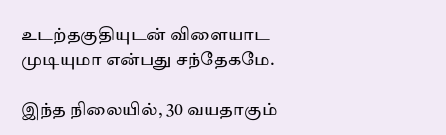உடற்தகுதியுடன் விளையாட முடியுமா என்பது சந்தேகமே.

இந்த நிலையில், 30 வயதாகும்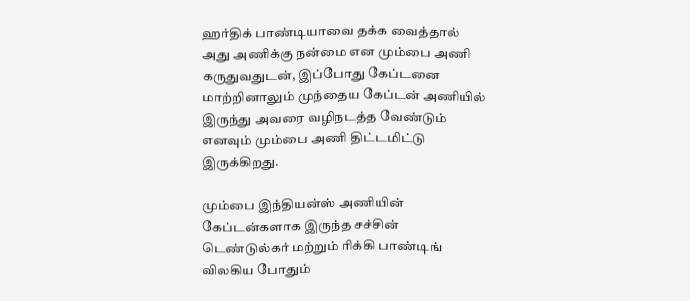ஹர்திக் பாண்டியாவை தக்க வைத்தால் அது அணிக்கு நன்மை என மும்பை அணி கருதுவதுடன், இப்போது கேப்டனை மாற்றினாலும் முந்தைய கேப்டன் அணியில் இருந்து அவரை வழிநடத்த வேண்டும் எனவும் மும்பை அணி திட்டமிட்டு இருக்கிறது.

மும்பை இந்தியன்ஸ் அணியின் கேப்டன்களாக இருந்த சச்சின் டெண்டுல்கர் மற்றும் ரிக்கி பாண்டிங் விலகிய போதும்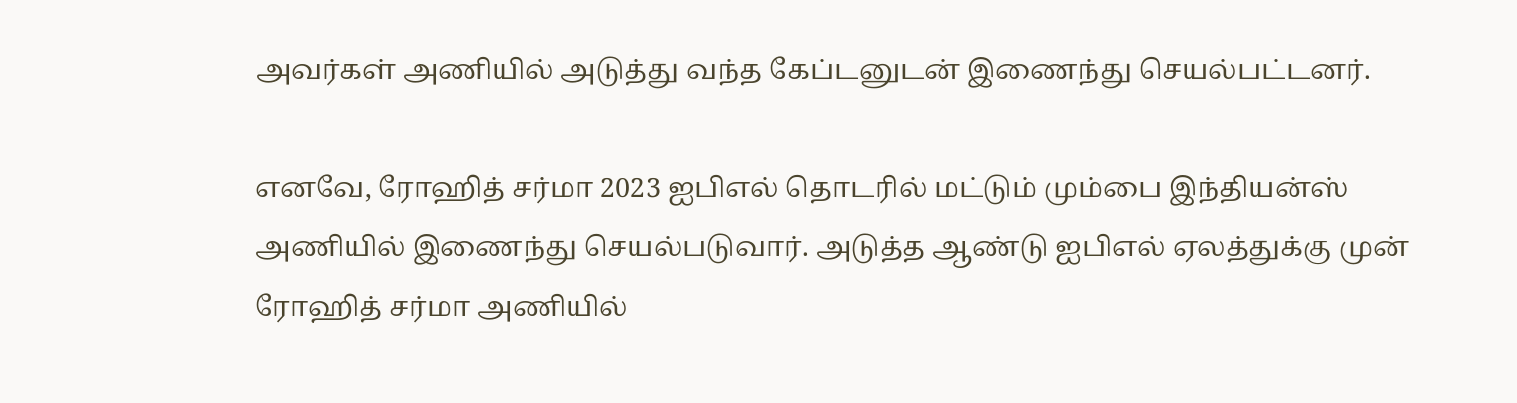அவர்கள் அணியில் அடுத்து வந்த கேப்டனுடன் இணைந்து செயல்பட்டனர்.

எனவே, ரோஹித் சர்மா 2023 ஐபிஎல் தொடரில் மட்டும் மும்பை இந்தியன்ஸ் அணியில் இணைந்து செயல்படுவார். அடுத்த ஆண்டு ஐபிஎல் ஏலத்துக்கு முன் ரோஹித் சர்மா அணியில்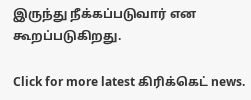இருந்து நீக்கப்படுவார் என கூறப்படுகிறது.

Click for more latest கிரிக்கெட் news.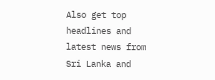Also get top headlines and latest news from Sri Lanka and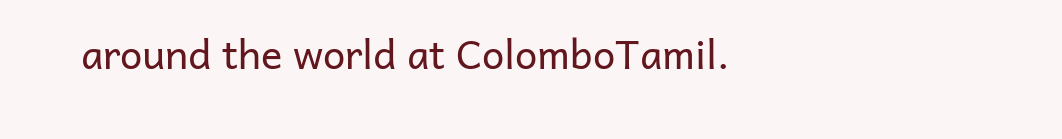around the world at ColomboTamil.